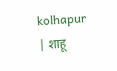kolhapur | शाहू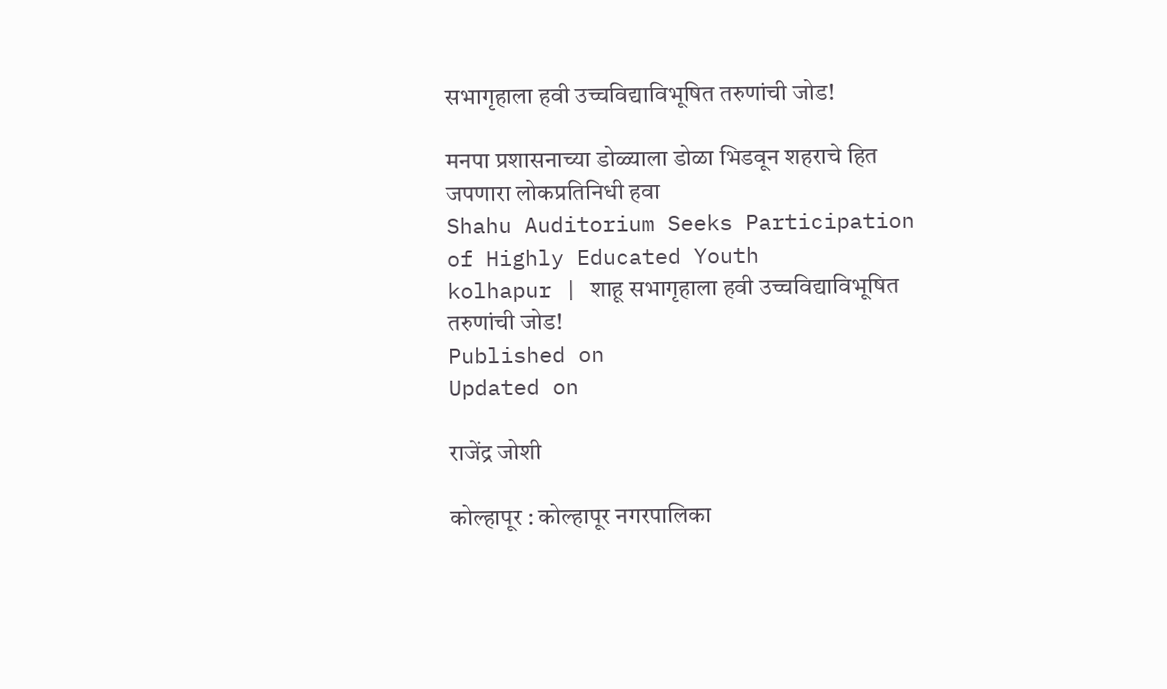सभागृहाला हवी उच्चविद्याविभूषित तरुणांची जोड!

मनपा प्रशासनाच्या डोळ्याला डोळा भिडवून शहराचे हित जपणारा लोकप्रतिनिधी हवा
Shahu Auditorium Seeks Participation of Highly Educated Youth
kolhapur | शाहू सभागृहाला हवी उच्चविद्याविभूषित तरुणांची जोड!
Published on
Updated on

राजेंद्र जोशी

कोल्हापूर : कोल्हापूर नगरपालिका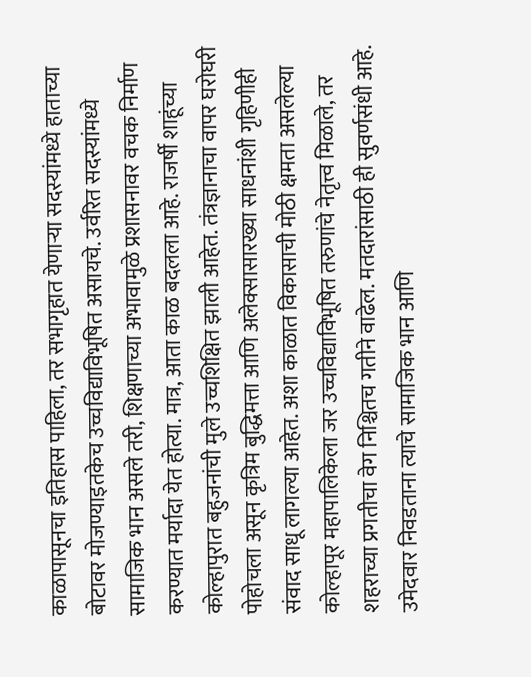काळापासूनचा इतिहास पाहिला, तर सभागृहात येणार्‍या सदस्यांमध्ये हाताच्या बोटावर मोजण्याइतकेच उच्चविद्याविभूषित असायचे. उर्वरित सदस्यांमध्ये सामाजिक भान असले तरी, शिक्षणाच्या अभावामुळे प्रशासनावर वचक निर्माण करण्यात मर्यादा येत होत्या. मात्र, आता काळ बदलला आहे. राजर्षी शाहूंच्या कोल्हापुरात बहुजनांची मुले उच्चशिक्षित झाली आहेत. तंत्रज्ञानाचा वापर घरोघरी पोहोचला असून कृत्रिम बुद्धिमत्ता आणि अलेक्सासारख्या साधनांशी गृहिणीही संवाद साधू लागल्या आहेत. अशा काळात विकासाची मोठी क्षमता असलेल्या कोल्हापूर महापालिकेला जर उच्चविद्याविभूषित तरुणांचे नेतृत्त्व मिळाले, तर शहराच्या प्रगतीचा वेग निश्चितच गतीने वाढेल. मतदारांसाठी ही सुवर्णसंधी आहे. उमेदवार निवडताना त्याचे सामाजिक भान आणि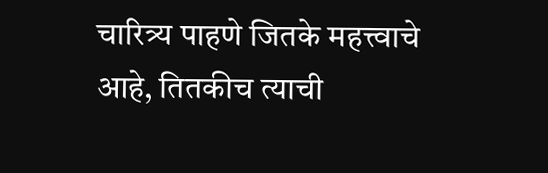चारित्र्य पाहणे जितके महत्त्वाचे आहे, तितकीच त्याची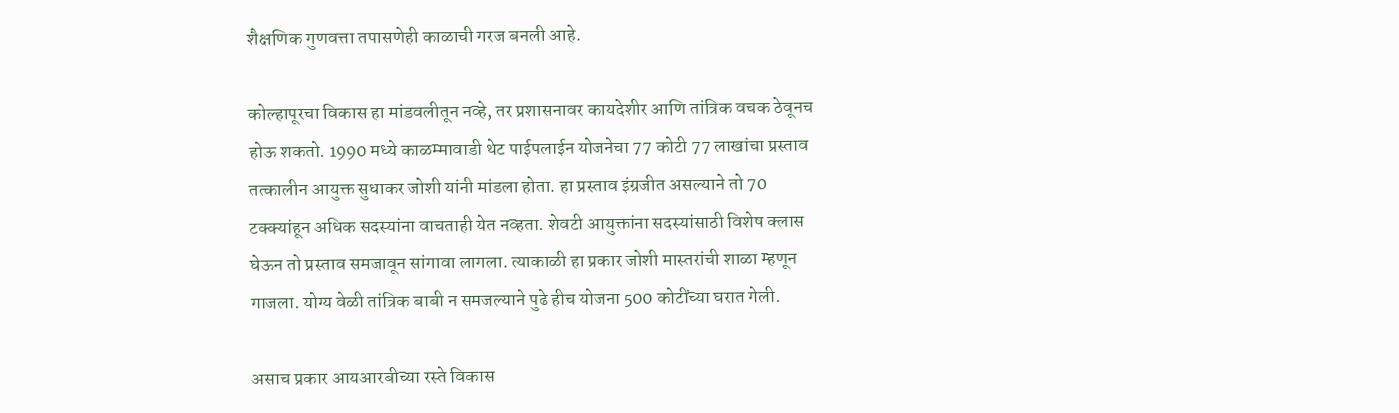शैक्षणिक गुणवत्ता तपासणेही काळाची गरज बनली आहे.

कोल्हापूरचा विकास हा मांडवलीतून नव्हे, तर प्रशासनावर कायदेशीर आणि तांत्रिक वचक ठेवूनच होऊ शकतो. 1990 मध्ये काळम्मावाडी थेट पाईपलाईन योजनेचा 77 कोटी 77 लाखांचा प्रस्ताव तत्कालीन आयुक्त सुधाकर जोशी यांनी मांडला होता. हा प्रस्ताव इंग्रजीत असल्याने तो 70 टक्क्यांहून अधिक सदस्यांना वाचताही येत नव्हता. शेवटी आयुक्तांना सदस्यांसाठी विशेष क्लास घेऊन तो प्रस्ताव समजावून सांगावा लागला. त्याकाळी हा प्रकार जोशी मास्तरांची शाळा म्हणून गाजला. योग्य वेळी तांत्रिक बाबी न समजल्याने पुढे हीच योजना 500 कोटींच्या घरात गेली.

असाच प्रकार आयआरबीच्या रस्ते विकास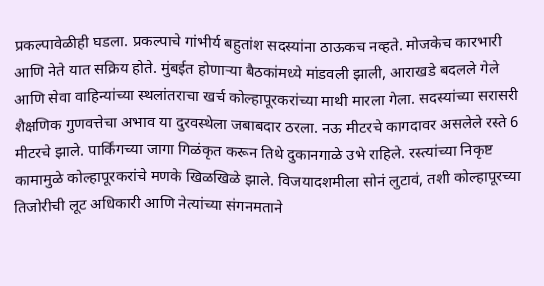प्रकल्पावेळीही घडला. प्रकल्पाचे गांभीर्य बहुतांश सदस्यांना ठाऊकच नव्हते. मोजकेच कारभारी आणि नेते यात सक्रिय होते. मुंबईत होणार्‍या बैठकांमध्ये मांडवली झाली, आराखडे बदलले गेले आणि सेवा वाहिन्यांच्या स्थलांतराचा खर्च कोल्हापूरकरांच्या माथी मारला गेला. सदस्यांच्या सरासरी शैक्षणिक गुणवत्तेचा अभाव या दुरवस्थेला जबाबदार ठरला. नऊ मीटरचे कागदावर असलेले रस्ते 6 मीटरचे झाले. पार्किंगच्या जागा गिळंकृत करून तिथे दुकानगाळे उभे राहिले. रस्त्यांच्या निकृष्ट कामामुळे कोल्हापूरकरांचे मणके खिळखिळे झाले. विजयादशमीला सोनं लुटावं, तशी कोल्हापूरच्या तिजोरीची लूट अधिकारी आणि नेत्यांच्या संगनमताने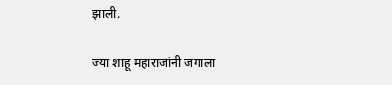झाली.

ज्या शाहू महाराजांनी जगाला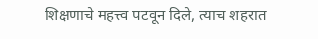शिक्षणाचे महत्त्व पटवून दिले, त्याच शहरात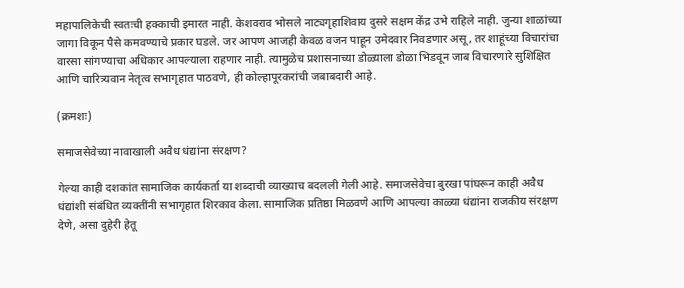महापालिकेची स्वतःची हक्काची इमारत नाही. केशवराव भोसले नाट्यगृहाशिवाय दुसरे सक्षम केंद्र उभे राहिले नाही. जुन्या शाळांच्या जागा विकून पैसे कमवण्याचे प्रकार घडले. जर आपण आजही केवळ वजन पाहून उमेदवार निवडणार असू, तर शाहूंच्या विचारांचा वारसा सांगण्याचा अधिकार आपल्याला राहणार नाही. त्यामुळेच प्रशासनाच्या डोळ्याला डोळा भिडवून जाब विचारणारे सुशिक्षित आणि चारित्र्यवान नेतृत्व सभागृहात पाठवणे, ही कोल्हापूरकरांची जबाबदारी आहे.

(क्रमशः)

समाजसेवेच्या नावाखाली अवैध धंद्यांना संरक्षण?

गेल्या काही दशकांत सामाजिक कार्यकर्ता या शब्दाची व्याख्याच बदलली गेली आहे. समाजसेवेचा बुरखा पांघरून काही अवैध धंद्यांशी संबंधित व्यक्तींनी सभागृहात शिरकाव केला. सामाजिक प्रतिष्ठा मिळवणे आणि आपल्या काळ्या धंद्यांना राजकीय संरक्षण देणे, असा दुहेरी हेतू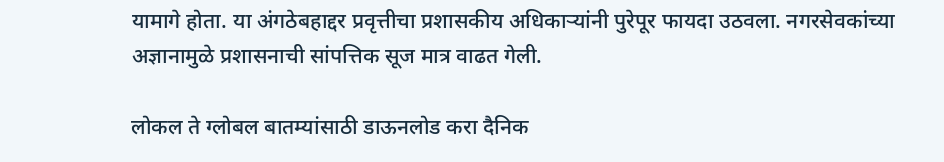यामागे होता. या अंगठेबहाद्दर प्रवृत्तीचा प्रशासकीय अधिकार्‍यांनी पुरेपूर फायदा उठवला. नगरसेवकांच्या अज्ञानामुळे प्रशासनाची सांपत्तिक सूज मात्र वाढत गेली.

लोकल ते ग्लोबल बातम्यांसाठी डाऊनलोड करा दैनिक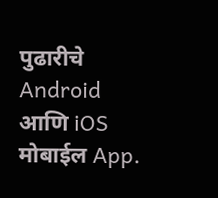पुढारीचे Android आणि iOS मोबाईल App.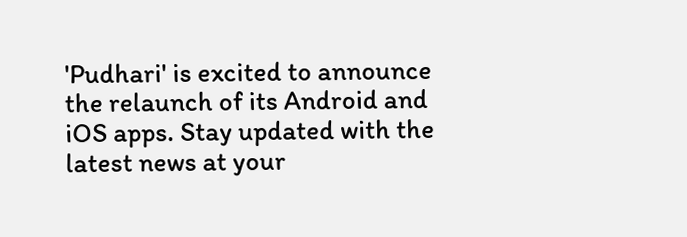'Pudhari' is excited to announce the relaunch of its Android and iOS apps. Stay updated with the latest news at your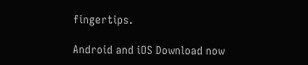fingertips.

Android and iOS Download now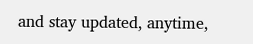and stay updated, anytime,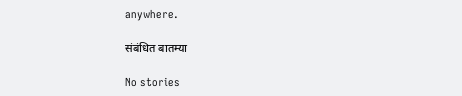anywhere.

संबंधित बातम्या

No stories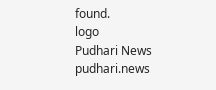found.
logo
Pudhari News
pudhari.news